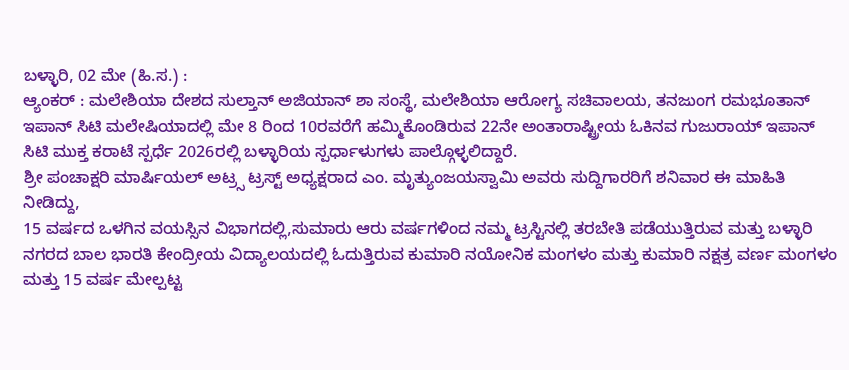ಬಳ್ಳಾರಿ, 02 ಮೇ (ಹಿ.ಸ.) :
ಆ್ಯಂಕರ್ : ಮಲೇಶಿಯಾ ದೇಶದ ಸುಲ್ತಾನ್ ಅಜಿಯಾನ್ ಶಾ ಸಂಸ್ಥೆ, ಮಲೇಶಿಯಾ ಆರೋಗ್ಯ ಸಚಿವಾಲಯ, ತನಜುಂಗ ರಮಭೂತಾನ್ ಇಪಾನ್ ಸಿಟಿ ಮಲೇಷಿಯಾದಲ್ಲಿ ಮೇ 8 ರಿಂದ 10ರವರೆಗೆ ಹಮ್ಮಿಕೊಂಡಿರುವ 22ನೇ ಅಂತಾರಾಷ್ಟ್ರೀಯ ಓಕಿನವ ಗುಜುರಾಯ್ ಇಪಾನ್ ಸಿಟಿ ಮುಕ್ತ ಕರಾಟೆ ಸ್ಪರ್ಧೆ 2026ರಲ್ಲಿ ಬಳ್ಳಾರಿಯ ಸ್ಪರ್ಧಾಳುಗಳು ಪಾಲ್ಗೊಳ್ಳಲಿದ್ದಾರೆ.
ಶ್ರೀ ಪಂಚಾಕ್ಷರಿ ಮಾರ್ಷಿಯಲ್ ಅಟ್ರ್ಸ ಟ್ರಸ್ಟ್ ಅಧ್ಯಕ್ಷರಾದ ಎಂ. ಮೃತ್ಯುಂಜಯಸ್ವಾಮಿ ಅವರು ಸುದ್ದಿಗಾರರಿಗೆ ಶನಿವಾರ ಈ ಮಾಹಿತಿ ನೀಡಿದ್ದು,
15 ವರ್ಷದ ಒಳಗಿನ ವಯಸ್ಸಿನ ವಿಭಾಗದಲ್ಲಿ,ಸುಮಾರು ಆರು ವರ್ಷಗಳಿಂದ ನಮ್ಮ ಟ್ರಸ್ಟಿನಲ್ಲಿ ತರಬೇತಿ ಪಡೆಯುತ್ತಿರುವ ಮತ್ತು ಬಳ್ಳಾರಿ ನಗರದ ಬಾಲ ಭಾರತಿ ಕೇಂದ್ರೀಯ ವಿದ್ಯಾಲಯದಲ್ಲಿ ಓದುತ್ತಿರುವ ಕುಮಾರಿ ನಯೋನಿಕ ಮಂಗಳಂ ಮತ್ತು ಕುಮಾರಿ ನಕ್ಷತ್ರ ವರ್ಣ ಮಂಗಳಂ ಮತ್ತು 15 ವರ್ಷ ಮೇಲ್ಪಟ್ಟ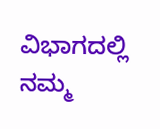ವಿಭಾಗದಲ್ಲಿ ನಮ್ಮ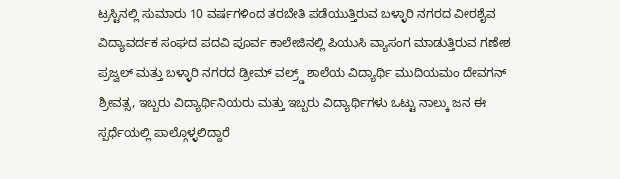ಟ್ರಸ್ಟಿನಲ್ಲಿ ಸುಮಾರು 10 ವರ್ಷಗಳಿಂದ ತರಬೇತಿ ಪಡೆಯುತ್ತಿರುವ ಬಳ್ಳಾರಿ ನಗರದ ವೀರಶೈವ ವಿದ್ಯಾವರ್ದಕ ಸಂಘದ ಪದವಿ ಪೂರ್ವ ಕಾಲೇಜಿನಲ್ಲಿ ಪಿಯುಸಿ ವ್ಯಾಸಂಗ ಮಾಡುತ್ತಿರುವ ಗಣೇಶ ಪ್ರಜ್ವಲ್ ಮತ್ತು ಬಳ್ಳಾರಿ ನಗರದ ಡ್ರೀಮ್ ವಲ್ರ್ಡ್ ಶಾಲೆಯ ವಿದ್ಯಾರ್ಥಿ ಮುದಿಯಮಂ ದೇವಗನ್ ಶ್ರೀವತ್ಸ, ಇಬ್ಬರು ವಿದ್ಯಾರ್ಥಿನಿಯರು ಮತ್ತು ಇಬ್ಬರು ವಿದ್ಯಾರ್ಥಿಗಳು ಒಟ್ಟು ನಾಲ್ಕು ಜನ ಈ ಸ್ಪರ್ಧೆಯಲ್ಲಿ ಪಾಲ್ಗೊಳ್ಳಲಿದ್ದಾರೆ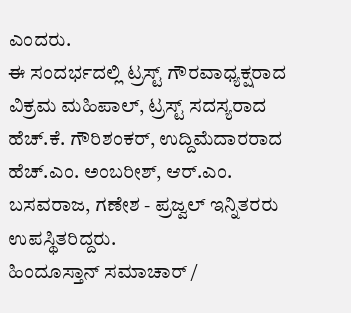ಎಂದರು.
ಈ ಸಂದರ್ಭದಲ್ಲಿ ಟ್ರಸ್ಟ್ ಗೌರವಾಧ್ಯಕ್ಷರಾದ ವಿಕ್ರಮ ಮಹಿಪಾಲ್, ಟ್ರಸ್ಟ್ ಸದಸ್ಯರಾದ ಹೆಚ್.ಕೆ. ಗೌರಿಶಂಕರ್, ಉದ್ದಿಮೆದಾರರಾದ ಹೆಚ್.ಎಂ. ಅಂಬರೀಶ್, ಆರ್.ಎಂ. ಬಸವರಾಜ, ಗಣೇಶ - ಪ್ರಜ್ವಲ್ ಇನ್ನಿತರರು ಉಪಸ್ಥಿತರಿದ್ದರು.
ಹಿಂದೂಸ್ತಾನ್ ಸಮಾಚಾರ್ /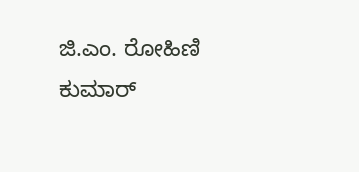ಜಿ.ಎಂ. ರೋಹಿಣಿ ಕುಮಾರ್